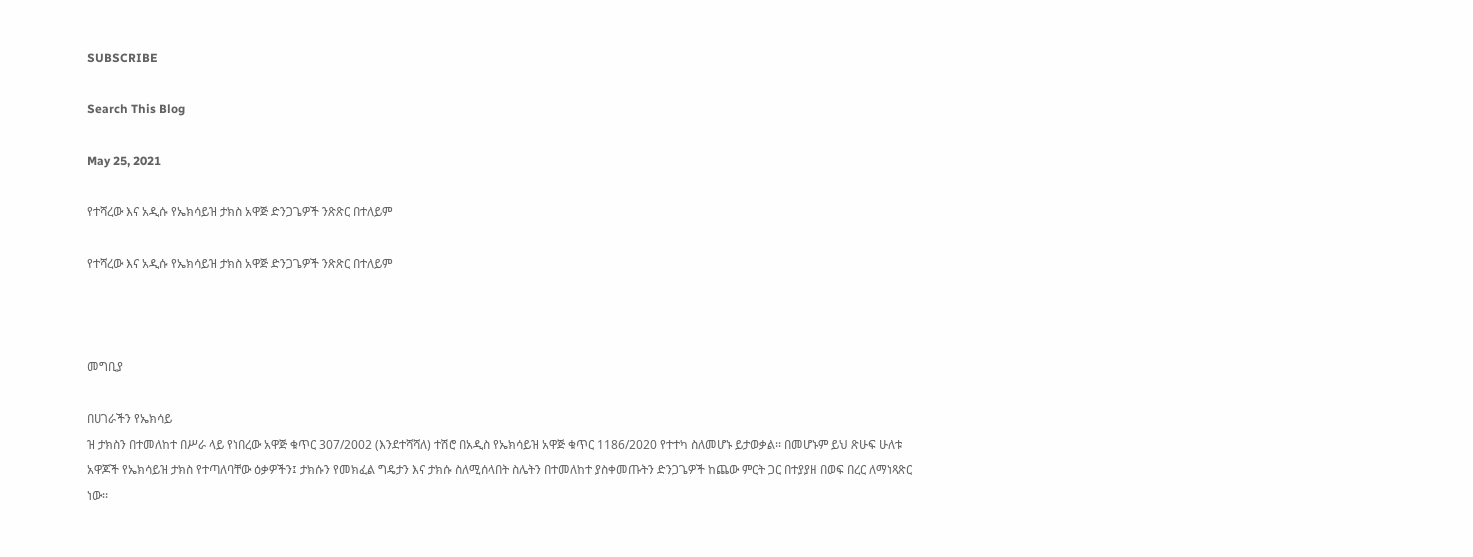SUBSCRIBE

Search This Blog

May 25, 2021

የተሻረው እና አዲሱ የኤክሳይዝ ታክስ አዋጅ ድንጋጌዎች ንጽጽር በተለይም

የተሻረው እና አዲሱ የኤክሳይዝ ታክስ አዋጅ ድንጋጌዎች ንጽጽር በተለይም



መግቢያ

በሀገራችን የኤክሳይ
ዝ ታክስን በተመለከተ በሥራ ላይ የነበረው አዋጅ ቁጥር 307/2002 (እንደተሻሻለ) ተሽሮ በአዲስ የኤክሳይዝ አዋጅ ቁጥር 1186/2020 የተተካ ስለመሆኑ ይታወቃል፡፡ በመሆኑም ይህ ጽሁፍ ሁለቱ አዋጆች የኤክሳይዝ ታክስ የተጣለባቸው ዕቃዎችን፤ ታክሱን የመክፈል ግዴታን እና ታክሱ ስለሚሰላበት ስሌትን በተመለከተ ያስቀመጡትን ድንጋጌዎች ከጨው ምርት ጋር በተያያዘ በወፍ በረር ለማነጻጽር ነው፡፡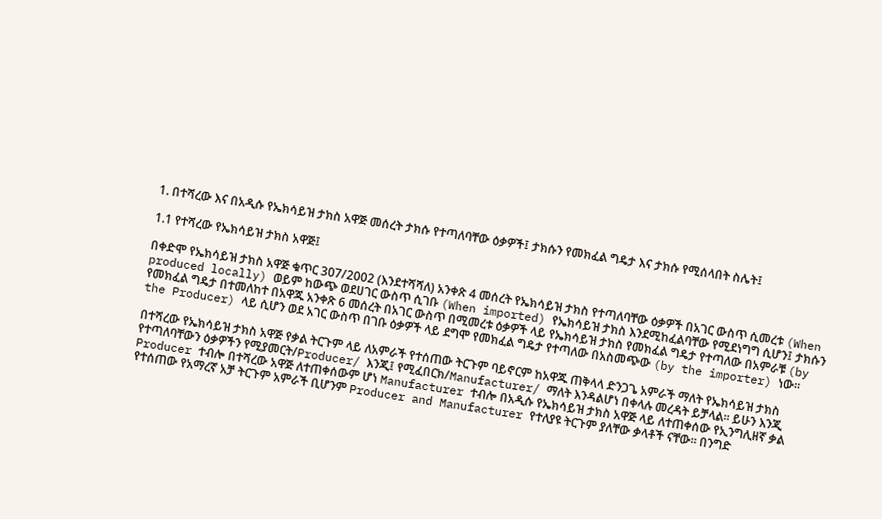1. በተሻረው እና በአዲሱ የኤክሳይዝ ታክስ አዋጅ መሰረት ታክሱ የተጣለባቸው ዕቃዎች፤ ታክሱን የመክፈል ግዴታ እና ታክሱ የሚሰላበት ስሌት፤

1.1 የተሻረው የኤክሳይዝ ታክስ አዋጅ፤

በቀድሞ የኤክሳይዝ ታክስ አዋጅ ቁጥር 307/2002 (እንደተሻሻለ) አንቀጽ 4 መሰረት የኤክሳይዝ ታክስ የተጣለባቸው ዕቃዎች በአገር ውስጥ ሲመረቱ (When produced locally) ወይም ከውጭ ወደሀገር ውስጥ ሲገቡ (When imported) የኤክሳይዝ ታክስ እንደሚከፈልባቸው የሚደነግግ ሲሆን፤ ታክሱን የመክፈል ግዴታ በተመለከተ በአዋጁ አንቀጽ 6 መሰረት በአገር ውስጥ በሚመረቱ ዕቃዎች ላይ የኤክሳይዝ ታክስ የመክፈል ግዴታ የተጣለው በአምራቹ (by the Producer) ላይ ሲሆን ወደ አገር ውስጥ በገቡ ዕቃዎች ላይ ደግሞ የመክፈል ግዴታ የተጣለው በአስመጭው (by the importer) ነው፡፡

በተሻረው የኤክሳይዝ ታክስ አዋጅ የቃል ትርጉም ላይ ለአምራች የተሰጠው ትርጉም ባይኖርም ከአዋጁ ጠቅላላ ድንጋጌ አምራች ማለት የኤክሳይዝ ታክስ የተጣለባቸውን ዕቃዎችን የሚያመርት/Producer/ እንጂ፤ የሚፈበርክ/Manufacturer/ ማለት እንዳልሆነ በቀላሉ መረዳት ይቻላል፡፡ ይሁን እንጂ Producer ተብሎ በተሻረው አዋጅ ለተጠቀሰውም ሆነ Manufacturer ተብሎ በአዲሱ የኤክሳይዝ ታክስ አዋጅ ላይ ለተጠቀሰው የኢንግሊዘኛ ቃል የተሰጠው የአማረኛ አቻ ትርጉም አምራች ቢሆንም Producer and Manufacturer የተለያዩ ትርጉም ያለቸው ቃላቶች ናቸው፡፡ በንግድ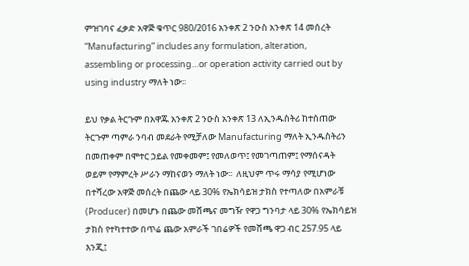ምዝገባና ፈቃድ አዋጅ ቁጥር 980/2016 አንቀጽ 2 ንዑስ አንቀጽ 14 መሰረት “Manufacturing” includes any formulation, alteration, assembling or processing…or operation activity carried out by using industry ማለት ነው፡፡

ይህ የቃል ትርጉም በአዋጁ አንቀጽ 2 ንዑስ አንቀጽ 13 ለኢንዱስትሪ ከተሰጠው ትርጉም ጣምራ ንባብ መደራት የሚቻለው Manufacturing ማለት ኢንዱስትሪን በመጠቀም በሞተር ኃይል የመቀመም፤ የመለወጥ፤ የመገጣጠም፤ የማሰናዳት ወይም የማምረት ሥራን ማከናወን ማለት ነው፡፡  ለዚህም ጥሩ ማሳያ የሚሆነው በተሻረው አዋጅ መሰረት በጨው ላይ 30% የኤክሳይዝ ታክስ የተጣለው በአምራቹ (Producer) በመሆኑ በጨው መሸጫና መግዥ የዋጋ ግንባታ ላይ 30% የኤክሳይዝ ታክስ የተካተተው በጥሬ ጨው አምራች ገበሬዎች የመሸጫ ዋጋ ብር 257.95 ላይ እንጂ፤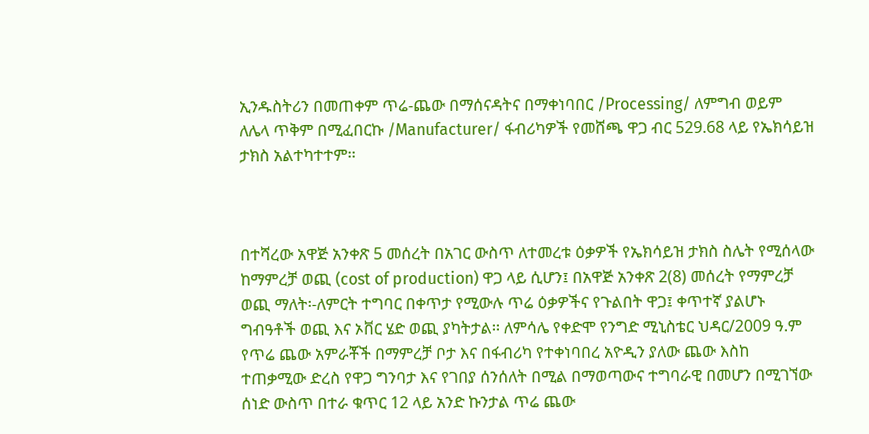ኢንዱስትሪን በመጠቀም ጥሬ-ጨው በማሰናዳትና በማቀነባበር /Processing/ ለምግብ ወይም ለሌላ ጥቅም በሚፈበርኩ /Manufacturer/ ፋብሪካዎች የመሸጫ ዋጋ ብር 529.68 ላይ የኤክሳይዝ ታክስ አልተካተተም፡፡



በተሻረው አዋጅ አንቀጽ 5 መሰረት በአገር ውስጥ ለተመረቱ ዕቃዎች የኤክሳይዝ ታክስ ስሌት የሚሰላው ከማምረቻ ወጪ (cost of production) ዋጋ ላይ ሲሆን፤ በአዋጅ አንቀጽ 2(8) መሰረት የማምረቻ ወጪ ማለት፡-ለምርት ተግባር በቀጥታ የሚውሉ ጥሬ ዕቃዎችና የጉልበት ዋጋ፤ ቀጥተኛ ያልሆኑ ግብዓቶች ወጪ እና ኦቨር ሄድ ወጪ ያካትታል፡፡ ለምሳሌ የቀድሞ የንግድ ሚኒስቴር ህዳር/2009 ዓ.ም የጥሬ ጨው አምራቾች በማምረቻ ቦታ እና በፋብሪካ የተቀነባበረ አዮዲን ያለው ጨው እስከ ተጠቃሚው ድረስ የዋጋ ግንባታ እና የገበያ ሰንሰለት በሚል በማወጣውና ተግባራዊ በመሆን በሚገኘው ሰነድ ውስጥ በተራ ቁጥር 12 ላይ አንድ ኩንታል ጥሬ ጨው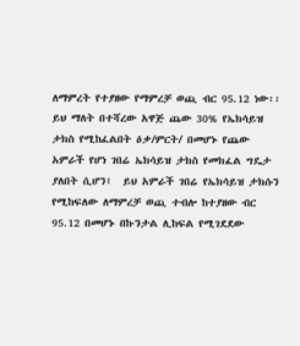ለማምረት የተያዘው የማምረቻ ወጪ ብር 95.12 ነው፡፡ ይህ ማለት በተሻረው አዋጅ ጨው 30% የኤክሳይዝ ታክስ የሚከፈልበት ዕቃ/ምርት/ በመሆኑ የጨው አምራች የሆነ ገበሬ ኤክሳይዝ ታክስ የመክፈል ግዴታ ያለበት ሲሆን፤  ይህ አምራች ገበሬ የኤክሳይዝ ታክሱን የሚከፍለው ለማምረቻ ወጪ ተብሎ ከተያዘው ብር 95.12 በመሆኑ በኩንታል ሊከፍል የሚገደደው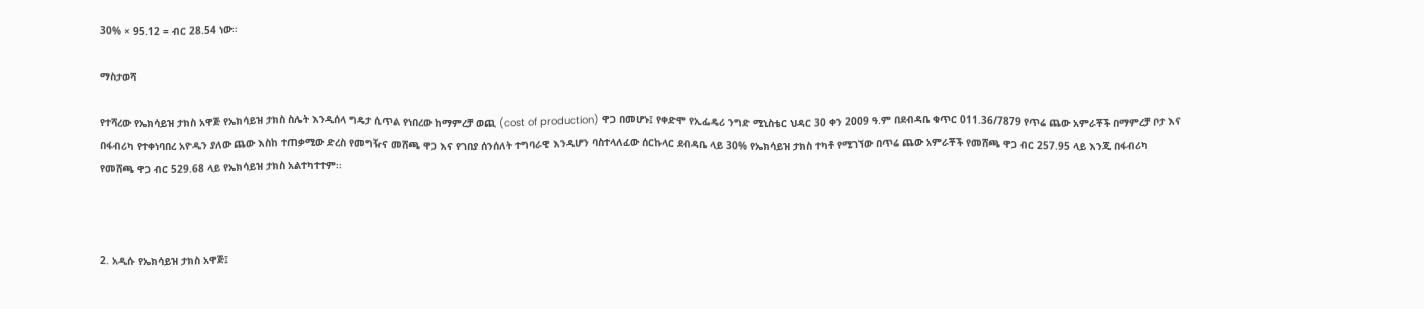30% × 95.12 = ብር 28.54 ነው፡፡

ማስታወሻ

የተሻረው የኤክሳይዝ ታክስ አዋጅ የኤክሳይዝ ታክስ ስሌት እንዲሰላ ግዴታ ሲጥል የነበረው ከማምረቻ ወጪ (cost of production) ዋጋ በመሆኑ፤ የቀድሞ የኢፌዴሪ ንግድ ሚኒስቴር ህዳር 30 ቀን 2009 ዓ.ም በደብዳቤ ቁጥር 011.36/7879 የጥሬ ጨው አምራቾች በማምረቻ ቦታ እና በፋብሪካ የተቀነባበረ አዮዲን ያለው ጨው እስከ ተጠቃሚው ድረስ የመግዥና መሸጫ ዋጋ እና የገበያ ሰንሰለት ተግባራዊ እንዲሆን ባስተላለፈው ሰርኩላር ደብዳቤ ላይ 30% የኤክሳይዝ ታክስ ተካቶ የሚገኘው በጥሬ ጨው አምራቾች የመሸጫ ዋጋ ብር 257.95 ላይ እንጂ በፋብሪካ የመሸጫ ዋጋ ብር 529.68 ላይ የኤክሳይዝ ታክስ አልተካተተም፡፡



2. አዲሱ የኤክሳይዝ ታክስ አዋጅ፤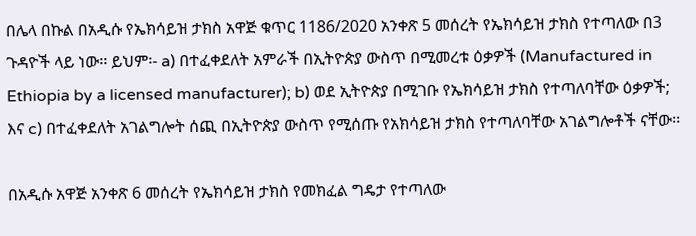በሌላ በኩል በአዲሱ የኤክሳይዝ ታክስ አዋጅ ቁጥር 1186/2020 አንቀጽ 5 መሰረት የኤክሳይዝ ታክስ የተጣለው በ3 ጉዳዮች ላይ ነው፡፡ ይህም፡- a) በተፈቀደለት አምራች በኢትዮጵያ ውስጥ በሚመረቱ ዕቃዎች (Manufactured in Ethiopia by a licensed manufacturer); b) ወደ ኢትዮጵያ በሚገቡ የኤክሳይዝ ታክስ የተጣለባቸው ዕቃዎች; እና c) በተፈቀደለት አገልግሎት ሰጪ በኢትዮጵያ ውስጥ የሚሰጡ የአክሳይዝ ታክስ የተጣለባቸው አገልግሎቶች ናቸው፡፡

በአዲሱ አዋጅ አንቀጽ 6 መሰረት የኤክሳይዝ ታክስ የመክፈል ግዴታ የተጣለው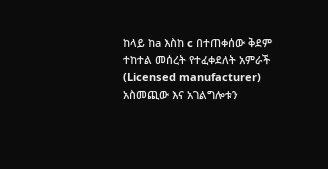ከላይ ከa እስከ c በተጠቀሰው ቅደም ተከተል መሰረት የተፈቀደለት አምራች (Licensed manufacturer) አስመጪው እና አገልግሎቱን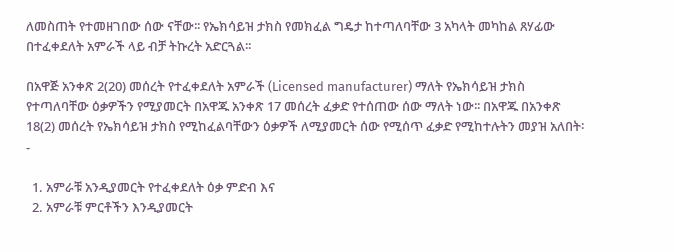ለመስጠት የተመዘገበው ሰው ናቸው፡፡ የኤክሳይዝ ታክስ የመክፈል ግዴታ ከተጣለባቸው 3 አካላት መካከል ጸሃፊው በተፈቀደለት አምራች ላይ ብቻ ትኩረት አድርጓል፡፡

በአዋጅ አንቀጽ 2(20) መሰረት የተፈቀደለት አምራች (Licensed manufacturer) ማለት የኤክሳይዝ ታክስ የተጣለባቸው ዕቃዎችን የሚያመርት በአዋጁ አንቀጽ 17 መሰረት ፈቃድ የተሰጠው ሰው ማለት ነው፡፡ በአዋጁ በአንቀጽ 18(2) መሰረት የኤክሳይዝ ታክስ የሚከፈልባቸውን ዕቃዎች ለሚያመርት ሰው የሚሰጥ ፈቃድ የሚከተሉትን መያዝ አለበት፡-

  1. አምራቹ አንዲያመርት የተፈቀደለት ዕቃ ምድብ እና
  2. አምራቹ ምርቶችን እንዲያመርት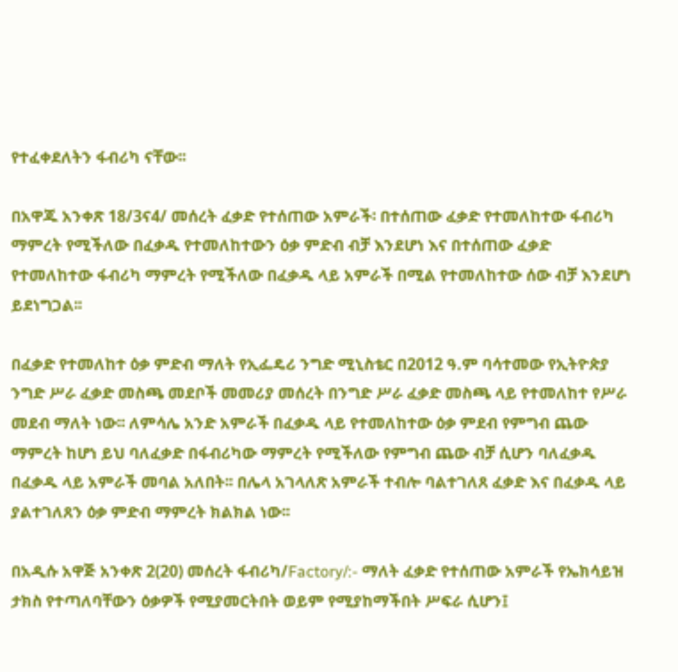የተፈቀደለትን ፋብሪካ ናቸው፡፡

በአዋጁ አንቀጽ 18/3ና4/ መሰረት ፈቃድ የተሰጠው አምራች፡ በተሰጠው ፈቃድ የተመለከተው ፋብሪካ ማምረት የሚችለው በፈቃዱ የተመለከተውን ዕቃ ምድብ ብቻ እንደሆነ እና በተሰጠው ፈቃድ የተመለከተው ፋብሪካ ማምረት የሚችለው በፈቃዱ ላይ አምራች በሚል የተመለከተው ሰው ብቻ እንደሆነ ይደነግጋል፡፡

በፈቃድ የተመለከተ ዕቃ ምድብ ማለት የኢፌዴሪ ንግድ ሚኒስቴር በ2012 ዓ.ም ባሳተመው የኢትዮጵያ ንግድ ሥራ ፈቃድ መስጫ መደቦች መመሪያ መሰረት በንግድ ሥራ ፈቃድ መስጫ ላይ የተመለከተ የሥራ መደብ ማለት ነው፡፡ ለምሳሌ አንድ አምራች በፈቃዱ ላይ የተመለከተው ዕቃ ምደብ የምግብ ጨው ማምረት ከሆነ ይህ ባለፈቃድ በፋብሪካው ማምረት የሚችለው የምግብ ጨው ብቻ ሲሆን ባለፈቃዱ በፈቃዱ ላይ አምራች መባል አለበት፡፡ በሌላ አገላለጽ አምራች ተብሎ ባልተገለጸ ፈቃድ እና በፈቃዱ ላይ ያልተገለጸን ዕቃ ምድብ ማምረት ክልክል ነው፡፡

በአዲሱ አዋጅ አንቀጽ 2(20) መሰረት ፋብሪካ/Factory/:- ማለት ፈቃድ የተሰጠው አምራች የኤክሳይዝ ታክስ የተጣለባቸውን ዕቃዎች የሚያመርትበት ወይም የሚያከማችበት ሥፍራ ሲሆን፤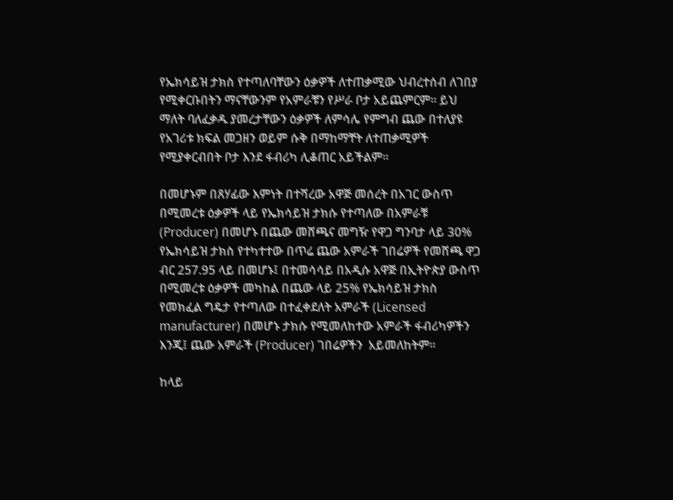የኤክሳይዝ ታክስ የተጣለባቸውን ዕቃዎች ለተጠቃሚው ህብረተሰብ ለገበያ የሚቀርቡበትን ማናቸውንም የአምራቹን የሥራ ቦታ አይጨምርም፡፡ ይህ ማለት ባለፈቃዱ ያመረታቸውን ዕቃዎች ለምሳሌ የምግብ ጨው በተለያዩ የአገሪቱ ክፍል መጋዘን ወይም ሱቅ በማከማቸት ለተጠቃሚዎች የሚያቀርብበት ቦታ እንደ ፋብሪካ ሊቆጠር አይችልም፡፡

በመሆኑም በጸሃፊው እምነት በተሻረው አዋጅ መሰረት በአገር ውስጥ በሚመረቱ ዕቃዎች ላይ የኤክሳይዝ ታክሱ የተጣለው በአምራቹ (Producer) በመሆኑ በጨው መሸጫና መግዥ የዋጋ ግንባታ ላይ 30% የኤክሳይዝ ታክስ የተካተተው በጥሬ ጨው አምራች ገበሬዎች የመሸጫ ዋጋ ብር 257.95 ላይ በመሆኑ፤ በተመሳሳይ በአዲሱ አዋጅ በኢትዮጵያ ውስጥ በሚመረቱ ዕቃዎች መካከል በጨው ላይ 25% የኤክሳይዝ ታክስ የመክፈል ግዴታ የተጣለው በተፈቀደለት አምራች (Licensed manufacturer) በመሆኑ ታክሱ የሚመለከተው አምራች ፋብሪካዎችን እንጂ፤ ጨው አምራች (Producer) ገበሬዎችን  አይመለከትም፡፡

ከላይ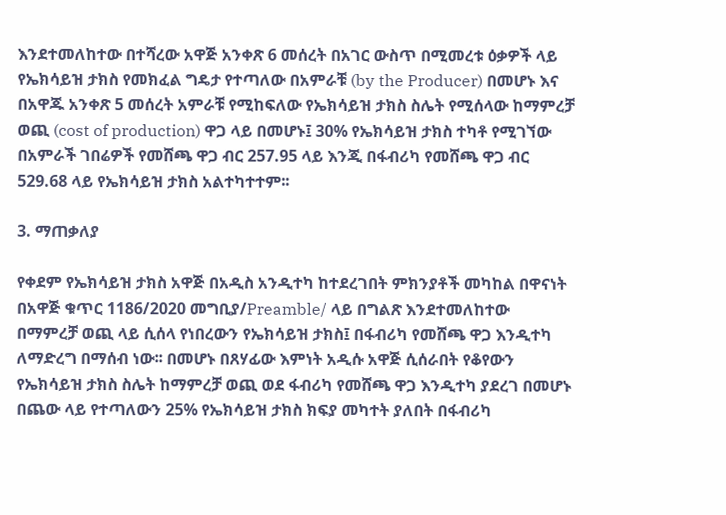እንደተመለከተው በተሻረው አዋጅ አንቀጽ 6 መሰረት በአገር ውስጥ በሚመረቱ ዕቃዎች ላይ የኤክሳይዝ ታክስ የመክፈል ግዴታ የተጣለው በአምራቹ (by the Producer) በመሆኑ እና በአዋጁ አንቀጽ 5 መሰረት አምራቹ የሚከፍለው የኤክሳይዝ ታክስ ስሌት የሚሰላው ከማምረቻ ወጪ (cost of production) ዋጋ ላይ በመሆኑ፤ 30% የኤክሳይዝ ታክስ ተካቶ የሚገኘው በአምራች ገበሬዎች የመሸጫ ዋጋ ብር 257.95 ላይ እንጂ በፋብሪካ የመሸጫ ዋጋ ብር 529.68 ላይ የኤክሳይዝ ታክስ አልተካተተም፡፡

3. ማጠቃለያ

የቀደም የኤክሳይዝ ታክስ አዋጅ በአዲስ አንዲተካ ከተደረገበት ምክንያቶች መካከል በዋናነት በአዋጅ ቁጥር 1186/2020 መግቢያ/Preamble/ ላይ በግልጽ እንደተመለከተው በማምረቻ ወጪ ላይ ሲሰላ የነበረውን የኤክሳይዝ ታክስ፤ በፋብሪካ የመሸጫ ዋጋ እንዲተካ ለማድረግ በማሰብ ነው፡፡ በመሆኑ በጸሃፊው እምነት አዲሱ አዋጅ ሲሰራበት የቆየውን የኤክሳይዝ ታክስ ስሌት ከማምረቻ ወጪ ወደ ፋብሪካ የመሸጫ ዋጋ እንዲተካ ያደረገ በመሆኑ በጨው ላይ የተጣለውን 25% የኤክሳይዝ ታክስ ክፍያ መካተት ያለበት በፋብሪካ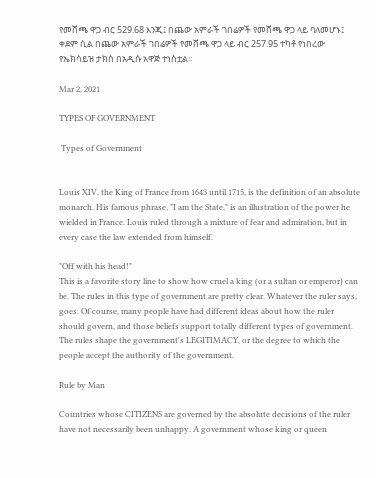የመሸጫ ዋጋ ብር 529.68 እንጂ፤ በጨው አምራች ገበሬዎች የመሸጫ ዋጋ ላይ ባለመሆኑ፤ ቀደም ሲል በጨው አምራች ገበሬዎች የመሸጫ ዋጋ ላይ ብር 257.95 ተካቶ የነበረው የኤክሳይዝ ታክስ በአዲሱ አዋጅ ተነስቷል፡፡

Mar 2, 2021

TYPES OF GOVERNMENT

 Types of Government


Louis XIV, the King of France from 1643 until 1715, is the definition of an absolute monarch. His famous phrase, "I am the State," is an illustration of the power he wielded in France. Louis ruled through a mixture of fear and admiration, but in every case the law extended from himself.

"Off with his head!"
This is a favorite story line to show how cruel a king (or a sultan or emperor) can be. The rules in this type of government are pretty clear. Whatever the ruler says, goes. Of course, many people have had different ideas about how the ruler should govern, and those beliefs support totally different types of government. The rules shape the government's LEGITIMACY, or the degree to which the people accept the authority of the government.

Rule by Man

Countries whose CITIZENS are governed by the absolute decisions of the ruler have not necessarily been unhappy. A government whose king or queen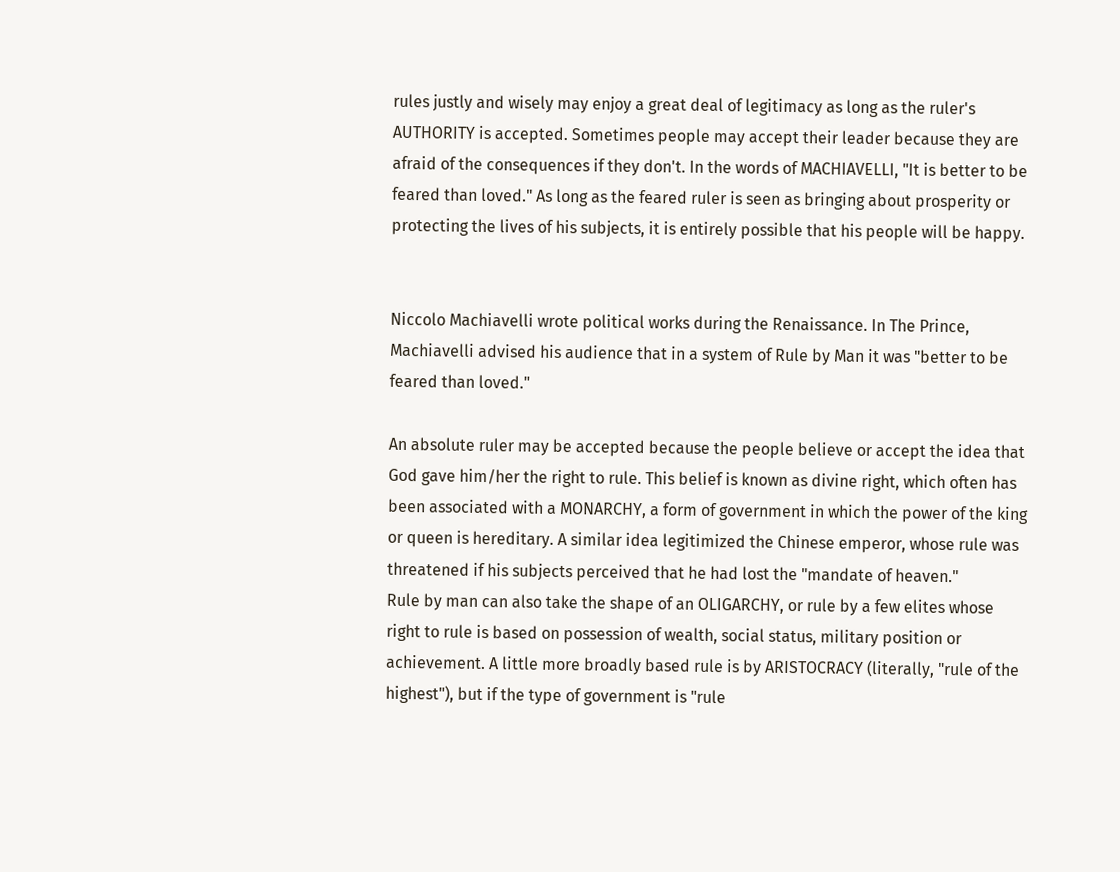rules justly and wisely may enjoy a great deal of legitimacy as long as the ruler's AUTHORITY is accepted. Sometimes people may accept their leader because they are afraid of the consequences if they don't. In the words of MACHIAVELLI, "It is better to be feared than loved." As long as the feared ruler is seen as bringing about prosperity or protecting the lives of his subjects, it is entirely possible that his people will be happy.


Niccolo Machiavelli wrote political works during the Renaissance. In The Prince, Machiavelli advised his audience that in a system of Rule by Man it was "better to be feared than loved."

An absolute ruler may be accepted because the people believe or accept the idea that God gave him/her the right to rule. This belief is known as divine right, which often has been associated with a MONARCHY, a form of government in which the power of the king or queen is hereditary. A similar idea legitimized the Chinese emperor, whose rule was threatened if his subjects perceived that he had lost the "mandate of heaven."
Rule by man can also take the shape of an OLIGARCHY, or rule by a few elites whose right to rule is based on possession of wealth, social status, military position or achievement. A little more broadly based rule is by ARISTOCRACY (literally, "rule of the highest"), but if the type of government is "rule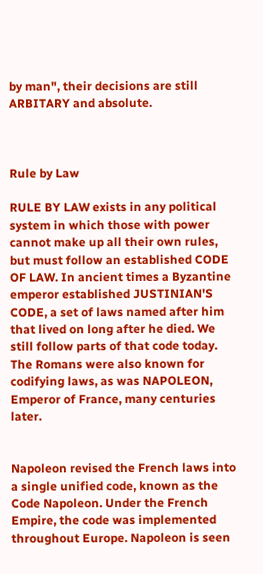by man", their decisions are still ARBITARY and absolute.



Rule by Law

RULE BY LAW exists in any political system in which those with power cannot make up all their own rules, but must follow an established CODE OF LAW. In ancient times a Byzantine emperor established JUSTINIAN'S CODE, a set of laws named after him that lived on long after he died. We still follow parts of that code today. The Romans were also known for codifying laws, as was NAPOLEON, Emperor of France, many centuries later.


Napoleon revised the French laws into a single unified code, known as the Code Napoleon. Under the French Empire, the code was implemented throughout Europe. Napoleon is seen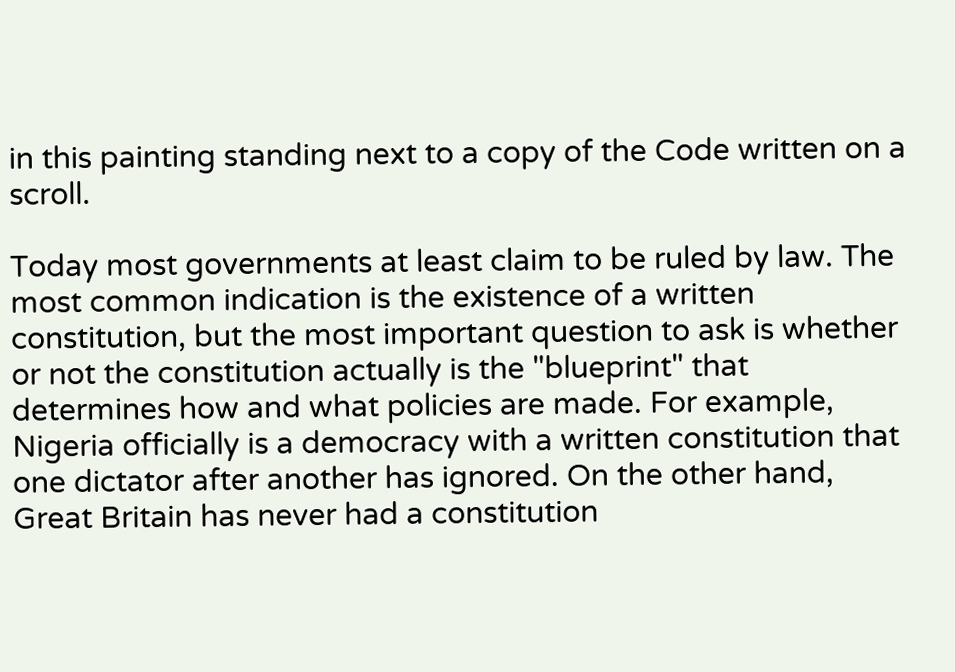in this painting standing next to a copy of the Code written on a scroll.

Today most governments at least claim to be ruled by law. The most common indication is the existence of a written constitution, but the most important question to ask is whether or not the constitution actually is the "blueprint" that determines how and what policies are made. For example, Nigeria officially is a democracy with a written constitution that one dictator after another has ignored. On the other hand, Great Britain has never had a constitution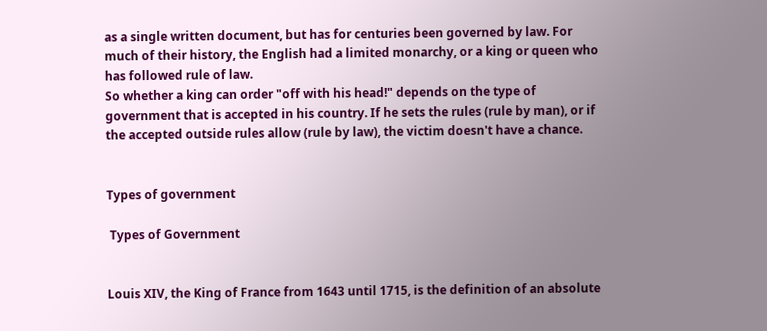as a single written document, but has for centuries been governed by law. For much of their history, the English had a limited monarchy, or a king or queen who has followed rule of law.
So whether a king can order "off with his head!" depends on the type of government that is accepted in his country. If he sets the rules (rule by man), or if the accepted outside rules allow (rule by law), the victim doesn't have a chance.


Types of government

 Types of Government


Louis XIV, the King of France from 1643 until 1715, is the definition of an absolute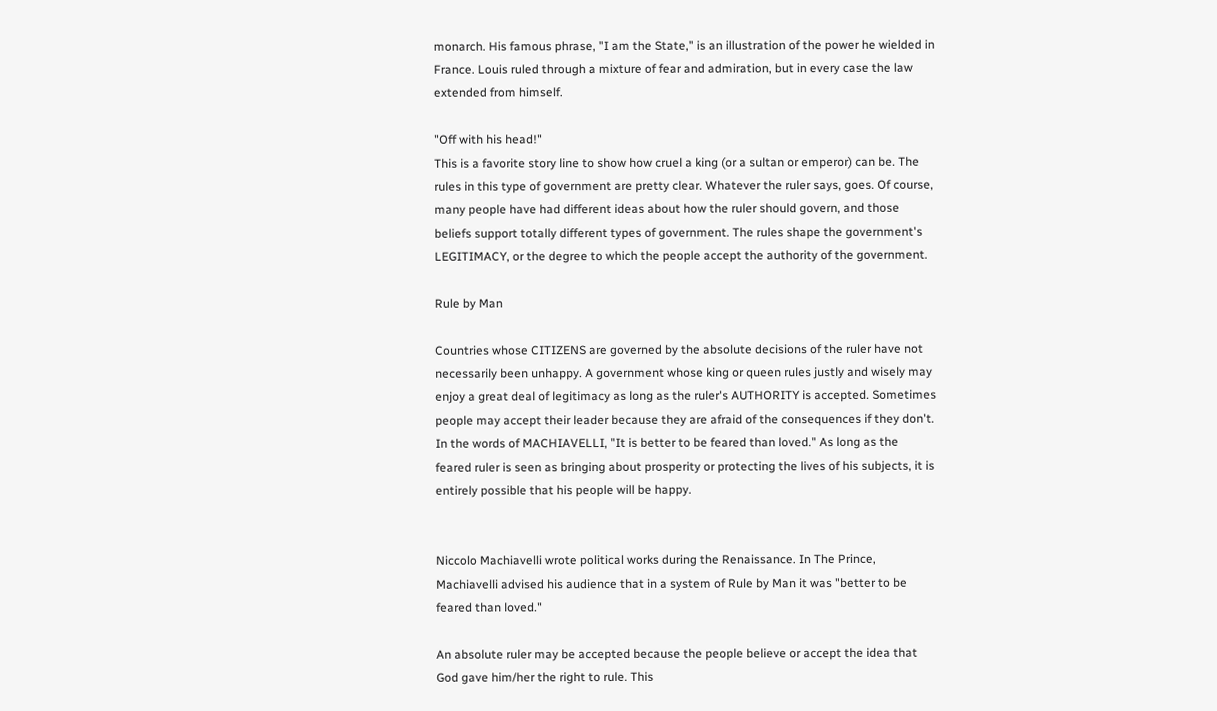monarch. His famous phrase, "I am the State," is an illustration of the power he wielded in France. Louis ruled through a mixture of fear and admiration, but in every case the law extended from himself.

"Off with his head!"
This is a favorite story line to show how cruel a king (or a sultan or emperor) can be. The rules in this type of government are pretty clear. Whatever the ruler says, goes. Of course, many people have had different ideas about how the ruler should govern, and those beliefs support totally different types of government. The rules shape the government's LEGITIMACY, or the degree to which the people accept the authority of the government.

Rule by Man

Countries whose CITIZENS are governed by the absolute decisions of the ruler have not necessarily been unhappy. A government whose king or queen rules justly and wisely may enjoy a great deal of legitimacy as long as the ruler's AUTHORITY is accepted. Sometimes people may accept their leader because they are afraid of the consequences if they don't. In the words of MACHIAVELLI, "It is better to be feared than loved." As long as the feared ruler is seen as bringing about prosperity or protecting the lives of his subjects, it is entirely possible that his people will be happy.


Niccolo Machiavelli wrote political works during the Renaissance. In The Prince, Machiavelli advised his audience that in a system of Rule by Man it was "better to be feared than loved."

An absolute ruler may be accepted because the people believe or accept the idea that God gave him/her the right to rule. This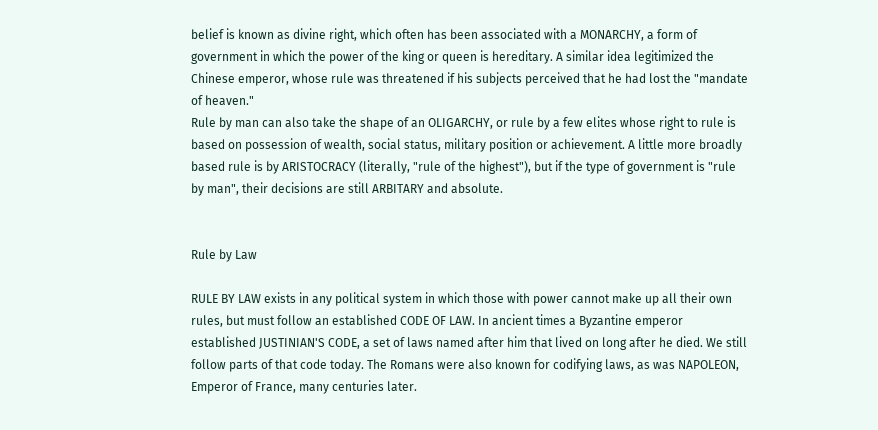belief is known as divine right, which often has been associated with a MONARCHY, a form of government in which the power of the king or queen is hereditary. A similar idea legitimized the Chinese emperor, whose rule was threatened if his subjects perceived that he had lost the "mandate of heaven."
Rule by man can also take the shape of an OLIGARCHY, or rule by a few elites whose right to rule is based on possession of wealth, social status, military position or achievement. A little more broadly based rule is by ARISTOCRACY (literally, "rule of the highest"), but if the type of government is "rule by man", their decisions are still ARBITARY and absolute.


Rule by Law

RULE BY LAW exists in any political system in which those with power cannot make up all their own rules, but must follow an established CODE OF LAW. In ancient times a Byzantine emperor established JUSTINIAN'S CODE, a set of laws named after him that lived on long after he died. We still follow parts of that code today. The Romans were also known for codifying laws, as was NAPOLEON, Emperor of France, many centuries later.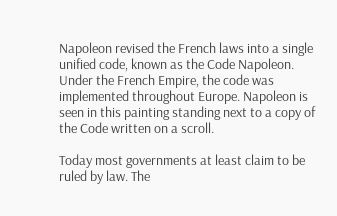Napoleon revised the French laws into a single unified code, known as the Code Napoleon. Under the French Empire, the code was implemented throughout Europe. Napoleon is seen in this painting standing next to a copy of the Code written on a scroll.

Today most governments at least claim to be ruled by law. The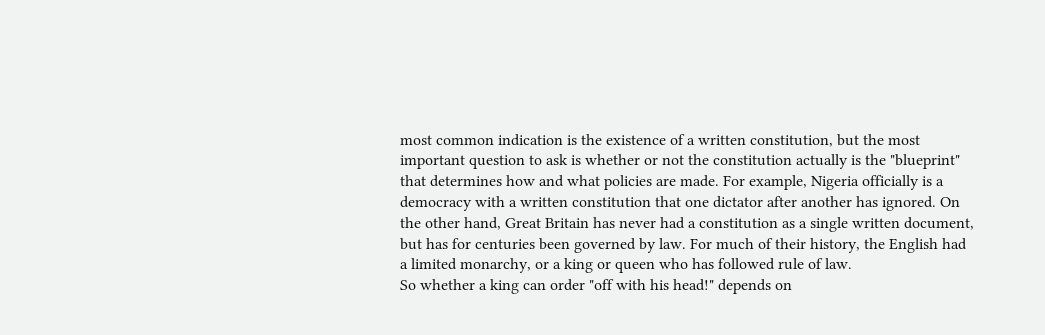most common indication is the existence of a written constitution, but the most important question to ask is whether or not the constitution actually is the "blueprint" that determines how and what policies are made. For example, Nigeria officially is a democracy with a written constitution that one dictator after another has ignored. On the other hand, Great Britain has never had a constitution as a single written document, but has for centuries been governed by law. For much of their history, the English had a limited monarchy, or a king or queen who has followed rule of law.
So whether a king can order "off with his head!" depends on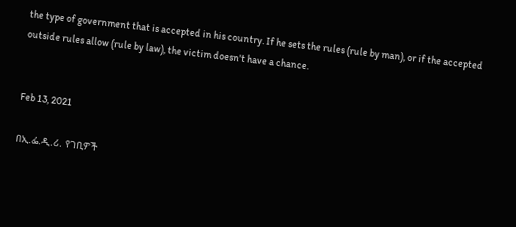the type of government that is accepted in his country. If he sets the rules (rule by man), or if the accepted outside rules allow (rule by law), the victim doesn't have a chance.


Feb 13, 2021

በኢ.ፌ.ዲ.ሪ. የገቢዎች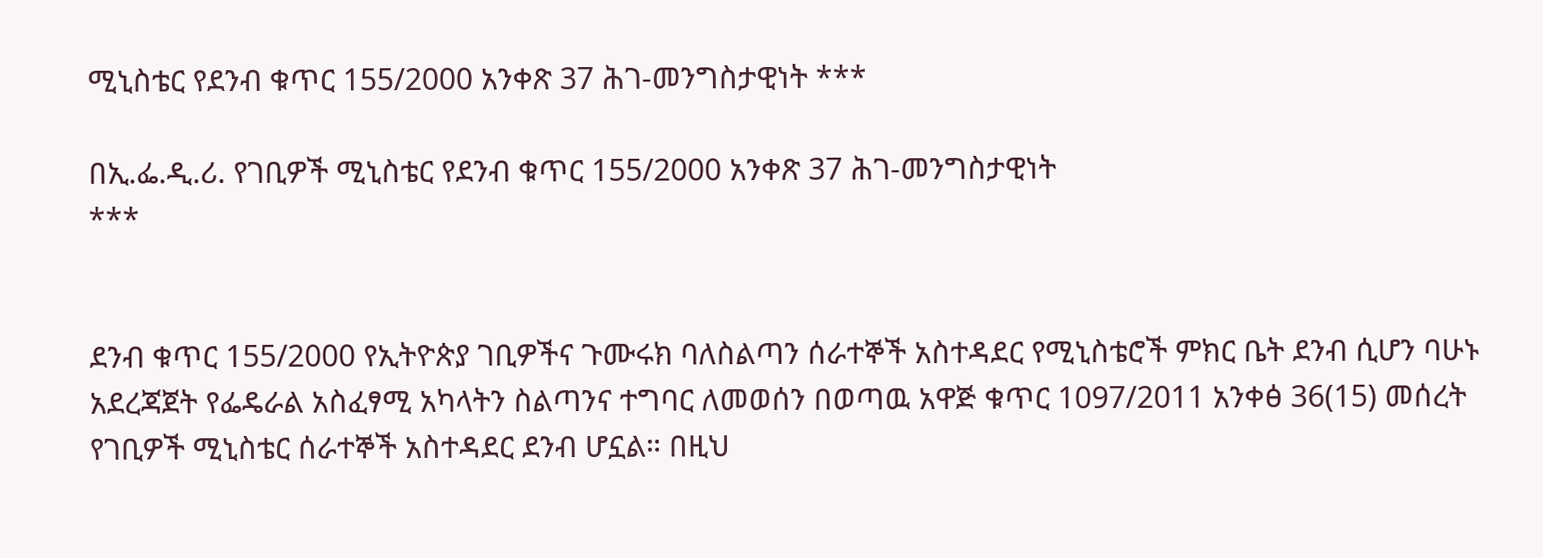ሚኒስቴር የደንብ ቁጥር 155/2000 አንቀጽ 37 ሕገ-መንግስታዊነት ***

በኢ.ፌ.ዲ.ሪ. የገቢዎች ሚኒስቴር የደንብ ቁጥር 155/2000 አንቀጽ 37 ሕገ-መንግስታዊነት
***


ደንብ ቁጥር 155/2000 የኢትዮጵያ ገቢዎችና ጉሙሩክ ባለስልጣን ሰራተኞች አስተዳደር የሚኒስቴሮች ምክር ቤት ደንብ ሲሆን ባሁኑ አደረጃጀት የፌዴራል አስፈፃሚ አካላትን ስልጣንና ተግባር ለመወሰን በወጣዉ አዋጅ ቁጥር 1097/2011 አንቀፅ 36(15) መሰረት የገቢዎች ሚኒስቴር ሰራተኞች አስተዳደር ደንብ ሆኗል። በዚህ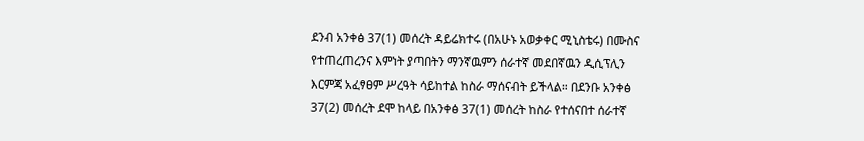ደንብ አንቀፅ 37(1) መሰረት ዳይሬክተሩ (በአሁኑ አወቃቀር ሚኒስቴሩ) በሙስና የተጠረጠረንና እምነት ያጣበትን ማንኛዉምን ሰራተኛ መደበኛዉን ዲሲፕሊን እርምጃ አፈፃፀም ሥረዓት ሳይከተል ከስራ ማሰናብት ይችላል። በደንቡ አንቀፅ 37(2) መሰረት ደሞ ከላይ በአንቀፅ 37(1) መሰረት ከስራ የተሰናበተ ሰራተኛ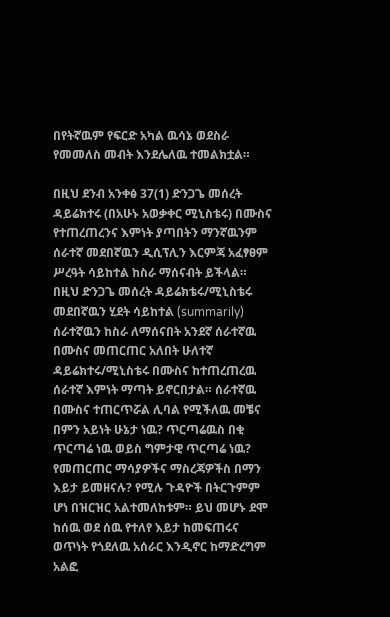በየትኛዉም የፍርድ አካል ዉሳኔ ወደስራ የመመለስ መብት እንደሌለዉ ተመልክቷል።

በዚህ ደንብ አንቀፅ 37(1) ድንጋጌ መሰረት ዳይሬክተሩ (በአሁኑ አወቃቀር ሚኒስቴሩ) በሙስና የተጠረጠረንና እምነት ያጣበትን ማንኛዉንም ሰራተኛ መደበኛዉን ዲሲፕሊን እርምጃ አፈፃፀም ሥረዓት ሳይከተል ከስራ ማሰናብት ይችላል። በዚህ ድንጋጌ መሰረት ዳይሬክቴሩ/ሚኒስቴሩ መደበኛዉን ሂደት ሳይከተል (summarily) ሰራተኛዉን ከስራ ለማሰናበት አንደኛ ሰራተኛዉ በሙስና መጠርጠር አለበት ሁለተኛ ዳይሬክተሩ/ሚኒስቴሩ በሙስና ከተጠረጠረዉ ሰራተኛ እምነት ማጣት ይኖርበታል። ሰራተኛዉ በሙስና ተጠርጥሯል ሊባል የሚችለዉ መቼና በምን አይነት ሁኔታ ነዉ? ጥርጣሬዉስ በቂ ጥርጣሬ ነዉ ወይስ ግምታዊ ጥርጣሬ ነዉ? የመጠርጠር ማሳያዎችና ማስረጃዎችስ በማን እይታ ይመዘናሉ? የሚሉ ጉዳዮች በትርጉምም ሆነ በዝርዝር አልተመለከቱም። ይህ መሆኑ ደሞ ከሰዉ ወደ ሰዉ የተለየ እይታ ከመፍጠሩና ወጥነት የጎደለዉ አሰራር እንዲኖር ከማድረግም አልፎ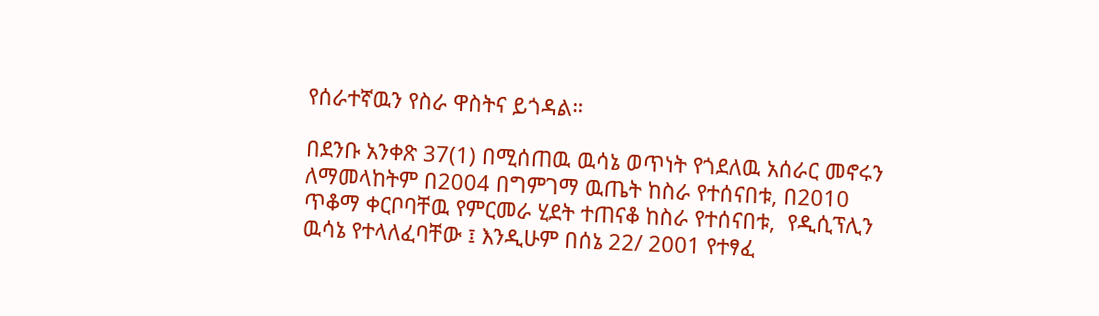የሰራተኛዉን የስራ ዋስትና ይጎዳል።

በደንቡ አንቀጽ 37(1) በሚሰጠዉ ዉሳኔ ወጥነት የጎደለዉ አሰራር መኖሩን ለማመላከትም በ2004 በግምገማ ዉጤት ከስራ የተሰናበቱ, በ2010 ጥቆማ ቀርቦባቸዉ የምርመራ ሂደት ተጠናቆ ከስራ የተሰናበቱ,  የዲሲፕሊን ዉሳኔ የተላለፈባቸው ፤ እንዲሁም በሰኔ 22/ 2001 የተፃፈ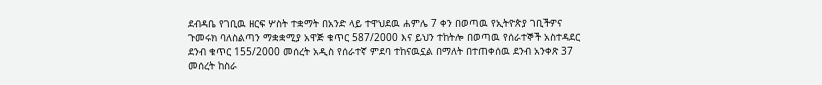ደብዳቤ የገቢዉ ዘርፍ ሦስት ተቋማት በአንድ ላይ ተዋህደዉ ሐምሌ 7 ቀን በወጣዉ የኢትዮጵያ ገቢችዎና ጉመሩክ ባለስልጣን ማቋቋሚያ አዋጅ ቁጥር 587/2000 እና ይህን ተከትሎ በወጣዉ የሰራተኞች አስተዳደር ደንብ ቁጥር 155/2000 መሰረት አዲስ የሰራተኛ ምደባ ተከናዉኗል በማለት በተጠቀሰዉ ደንብ አንቀጽ 37 መሰረት ከስራ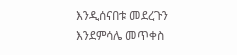እንዲሰናበቱ መደረጉን እንደምሳሌ መጥቀስ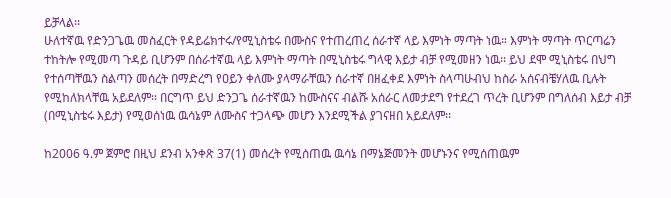ይቻላል፡፡
ሁለተኛዉ የድንጋጌዉ መስፈርት የዳይሬክተሩ/የሚኒስቴሩ በሙስና የተጠረጠረ ሰራተኛ ላይ እምነት ማጣት ነዉ። እምነት ማጣት ጥርጣሬን ተከትሎ የሚመጣ ጉዳይ ቢሆንም በሰራተኛዉ ላይ እምነት ማጣት በሚኒስቴሩ ግላዊ እይታ ብቻ የሚመዘን ነዉ፡፡ ይህ ደሞ ሚኒስቴሩ በህግ የተሰጣቸዉን ስልጣን መሰረት በማድረግ የዐይን ቀለሙ ያላማራቸዉን ሰራተኛ በዘፈቀደ እምነት ስላጣሁብህ ከስራ አሰናብቼሃለዉ ቢሉት የሚከለክላቸዉ አይደለም፡፡ በርግጥ ይህ ድንጋጌ ሰራተኛዉን ከሙስናና ብልሹ አሰራር ለመታደግ የተደረገ ጥረት ቢሆንም በግለሰብ እይታ ብቻ (በሚኒስቴሩ እይታ) የሚወሰነዉ ዉሳኔም ለሙስና ተጋላጭ መሆን እንደሚችል ያገናዘበ አይደለም፡፡

ከ2006 ዓ.ም ጀምሮ በዚህ ደንብ አንቀጽ 37(1) መሰረት የሚሰጠዉ ዉሳኔ በማኔጅመንት መሆኑንና የሚሰጠዉም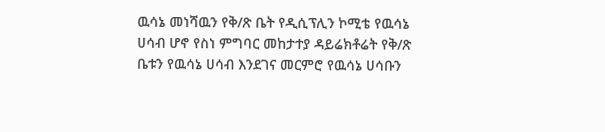ዉሳኔ መነሻዉን የቅ/ጽ ቤት የዲሲፕሊን ኮሚቴ የዉሳኔ ሀሳብ ሆኖ የስነ ምግባር መከታተያ ዳይሬክቶሬት የቅ/ጽ ቤቱን የዉሳኔ ሀሳብ እንደገና መርምሮ የዉሳኔ ሀሳቡን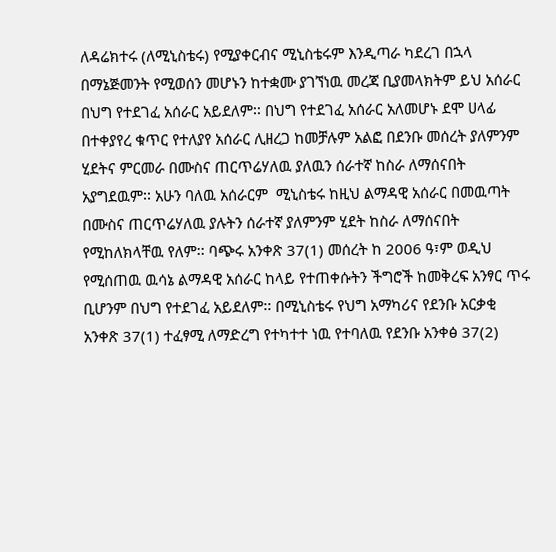ለዳሬክተሩ (ለሚኒስቴሩ) የሚያቀርብና ሚኒስቴሩም እንዲጣራ ካደረገ በኋላ በማኔጅመንት የሚወሰን መሆኑን ከተቋሙ ያገኘነዉ መረጃ ቢያመላክትም ይህ አሰራር በህግ የተደገፈ አሰራር አይደለም፡፡ በህግ የተደገፈ አሰራር አለመሆኑ ደሞ ሀላፊ በተቀያየረ ቁጥር የተለያየ አሰራር ሊዘረጋ ከመቻሉም አልፎ በደንቡ መሰረት ያለምንም ሂደትና ምርመራ በሙስና ጠርጥሬሃለዉ ያለዉን ሰራተኛ ከስራ ለማሰናበት አያግደዉም፡፡ አሁን ባለዉ አሰራርም  ሚኒስቴሩ ከዚህ ልማዳዊ አሰራር በመዉጣት በሙስና ጠርጥሬሃለዉ ያሉትን ሰራተኛ ያለምንም ሂደት ከስራ ለማሰናበት የሚከለክላቸዉ የለም፡፡ ባጭሩ አንቀጽ 37(1) መሰረት ከ 2006 ዓ፣ም ወዲህ የሚሰጠዉ ዉሳኔ ልማዳዊ አሰራር ከላይ የተጠቀሱትን ችግሮች ከመቅረፍ አንፃር ጥሩ ቢሆንም በህግ የተደገፈ አይደለም፡፡ በሚኒስቴሩ የህግ አማካሪና የደንቡ አርቃቂ አንቀጽ 37(1) ተፈፃሚ ለማድረግ የተካተተ ነዉ የተባለዉ የደንቡ አንቀፅ 37(2)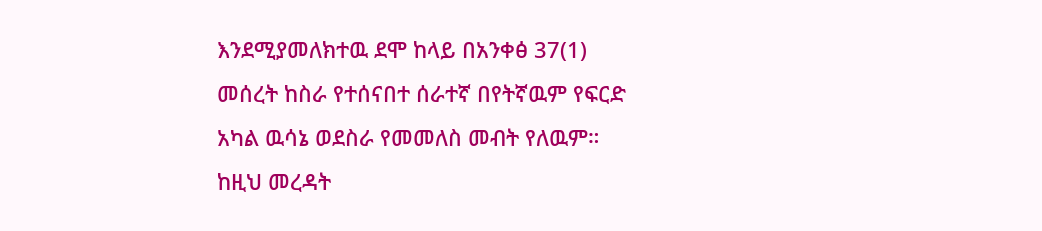እንደሚያመለክተዉ ደሞ ከላይ በአንቀፅ 37(1) መሰረት ከስራ የተሰናበተ ሰራተኛ በየትኛዉም የፍርድ አካል ዉሳኔ ወደስራ የመመለስ መብት የለዉም። ከዚህ መረዳት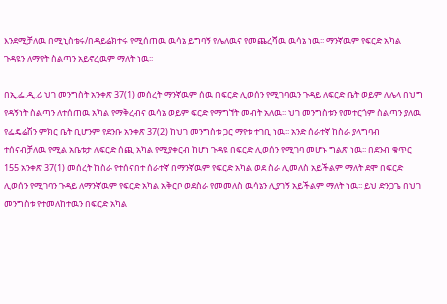እንደሚቻለዉ በሚኒስቴሩ/በዳይሬክተሩ የሚሰጠዉ ዉሳኔ ይግባኝ የሌለዉና የመጨረሻዉ ዉሳኔ ነዉ፡፡ ማንኛዉም የፍርድ አካል ጉዳዩን ለማየት ስልጣን አይኖረዉም ማለት ነዉ፡፡

በኢ.ፌ.ዲ.ሪ ህገ መንግስት አንቀጽ 37(1) መሰረት ማንኛዉም ሰዉ በፍርድ ሊወሰን የሚገባዉን ጉዳይ ለፍርድ ቤት ወይም ለሌላ በህግ የዳኝነት ስልጣን ለተሰጠዉ አካል የማቅረብና ዉሳኔ ወይም ፍርድ የማግኘት መብት አለዉ፡፡ ህገ መንግስቱን የመተርጎም ስልጣን ያለዉ የፌዴሬሽን ምክር ቤት ቢሆንም የደንቡ አንቀጽ 37(2) ከህገ መንግስቱ ጋር ማየቱ ተገቢ ነዉ፡፡ አንድ ሰራተኛ ከስራ ያላግባብ ተሰናብቻለዉ የሚል አቤቱታ ለፍርድ ሰጪ አካል የሚያቀርብ ከሆነ ጉዳዩ በፍርድ ሊወሰን የሚገባ መሆኑ ግልጽ ነዉ፡፡ በደንብ ቁጥር 155 አንቀጽ 37(1) መሰረት ከስራ የተሰናበተ ሰራተኛ በማንኛዉም የፍርድ አካል ወደ ስራ ሊመለስ አይችልም ማለት ደሞ በፍርድ ሊወሰን የሚገባን ጉዳይ ለማንኛዉም የፍርድ አካል አቅርቦ ወደስራ የመመለስ ዉሳኔን ሊያገኝ አይችልም ማለት ነዉ፡፡ ይህ ድንጋጌ በህገ መንግስቱ የተመለከተዉን በፍርድ አካል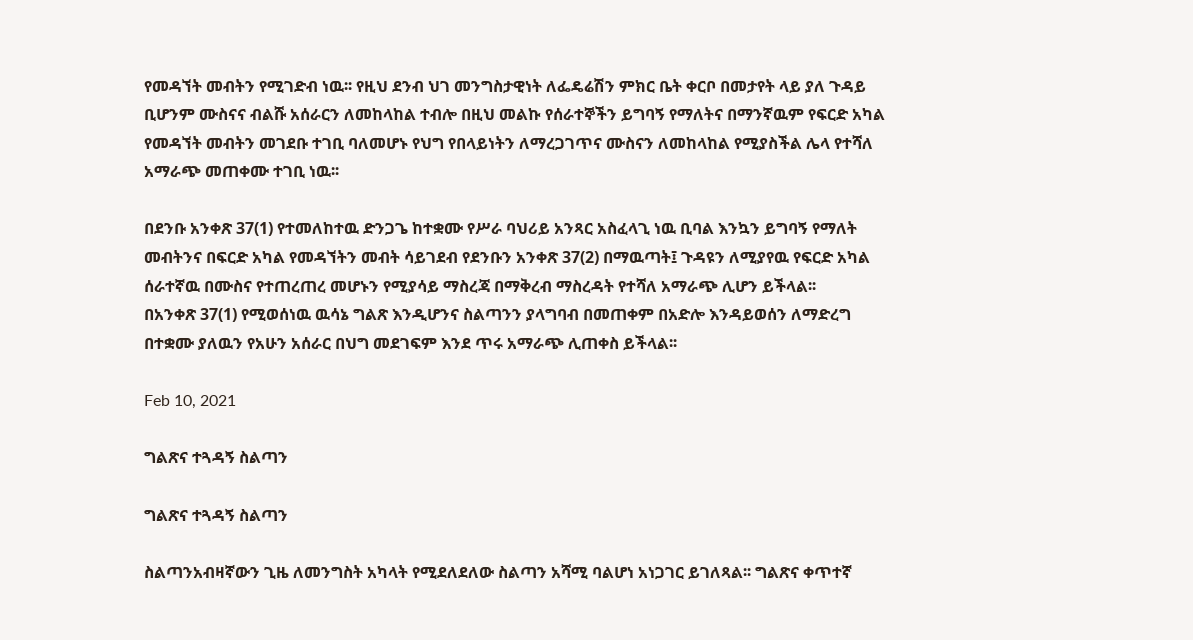የመዳኘት መብትን የሚገድብ ነዉ፡፡ የዚህ ደንብ ህገ መንግስታዊነት ለፌዴሬሽን ምክር ቤት ቀርቦ በመታየት ላይ ያለ ጉዳይ ቢሆንም ሙስናና ብልሹ አሰራርን ለመከላከል ተብሎ በዚህ መልኩ የሰራተኞችን ይግባኝ የማለትና በማንኛዉም የፍርድ አካል የመዳኘት መብትን መገደቡ ተገቢ ባለመሆኑ የህግ የበላይነትን ለማረጋገጥና ሙስናን ለመከላከል የሚያስችል ሌላ የተሻለ አማራጭ መጠቀሙ ተገቢ ነዉ፡፡

በደንቡ አንቀጽ 37(1) የተመለከተዉ ድንጋጌ ከተቋሙ የሥራ ባህሪይ አንጻር አስፈላጊ ነዉ ቢባል እንኳን ይግባኝ የማለት መብትንና በፍርድ አካል የመዳኘትን መብት ሳይገደብ የደንቡን አንቀጽ 37(2) በማዉጣት፤ ጉዳዩን ለሚያየዉ የፍርድ አካል ሰራተኛዉ በሙስና የተጠረጠረ መሆኑን የሚያሳይ ማስረጃ በማቅረብ ማስረዳት የተሻለ አማራጭ ሊሆን ይችላል፡፡
በአንቀጽ 37(1) የሚወሰነዉ ዉሳኔ ግልጽ እንዲሆንና ስልጣንን ያላግባብ በመጠቀም በአድሎ እንዳይወሰን ለማድረግ በተቋሙ ያለዉን የአሁን አሰራር በህግ መደገፍም እንደ ጥሩ አማራጭ ሊጠቀስ ይችላል፡፡

Feb 10, 2021

ግልጽና ተጓዳኝ ስልጣን

ግልጽና ተጓዳኝ ስልጣን

ስልጣንአብዛኛውን ጊዜ ለመንግስት አካላት የሚደለደለው ስልጣን አሻሚ ባልሆነ አነጋገር ይገለጻል፡፡ ግልጽና ቀጥተኛ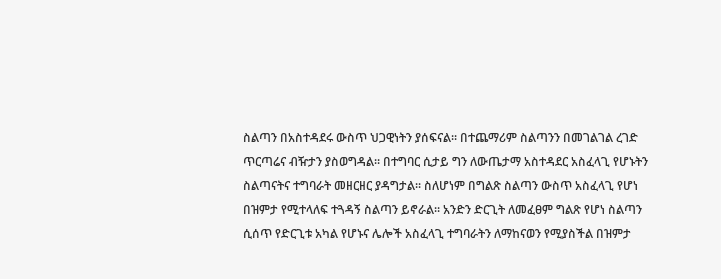ስልጣን በአስተዳደሩ ውስጥ ህጋዊነትን ያሰፍናል፡፡ በተጨማሪም ስልጣንን በመገልገል ረገድ ጥርጣሬና ብዥታን ያስወግዳል፡፡ በተግባር ሲታይ ግን ለውጤታማ አስተዳደር አስፈላጊ የሆኑትን ስልጣናትና ተግባራት መዘርዘር ያዳግታል፡፡ ስለሆነም በግልጽ ስልጣን ውስጥ አስፈላጊ የሆነ በዝምታ የሚተላለፍ ተጓዳኝ ስልጣን ይኖራል፡፡ አንድን ድርጊት ለመፈፀም ግልጽ የሆነ ስልጣን ሲሰጥ የድርጊቱ አካል የሆኑና ሌሎች አስፈላጊ ተግባራትን ለማከናወን የሚያስችል በዝምታ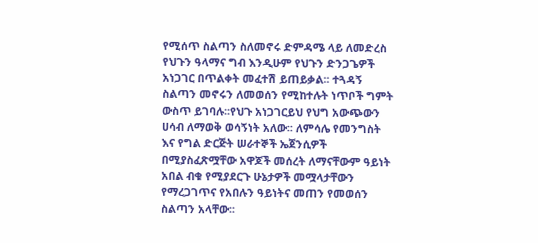የሚሰጥ ስልጣን ስለመኖሩ ድምዳሜ ላይ ለመድረስ የህጉን ዓላማና ግብ እንዲሁም የህጉን ድንጋጌዎች አነጋገር በጥልቀት መፈተሽ ይጠይቃል፡፡ ተጓዳኝ ስልጣን መኖሩን ለመወሰን የሚከተሉት ነጥቦች ግምት ውስጥ ይገባሉ፡፡የህጉ አነጋገርይህ የህግ አውጭውን ሀሳብ ለማወቅ ወሳኝነት አለው፡፡ ለምሳሌ የመንግስት እና የግል ድርጅት ሠራተኞች ኤጀንሲዎች በሚያስፈጽሟቸው አዋጆች መሰረት ለማናቸውም ዓይነት አበል ብቁ የሚያደርጉ ሁኔታዎች መሟላታቸውን የማረጋገጥና የአበሉን ዓይነትና መጠን የመወሰን ስልጣን አላቸው፡፡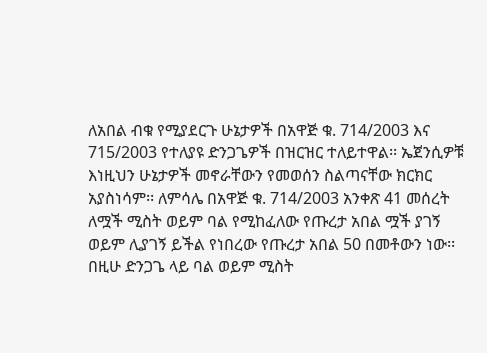ለአበል ብቁ የሚያደርጉ ሁኔታዎች በአዋጅ ቁ. 714/2003 እና 715/2003 የተለያዩ ድንጋጌዎች በዝርዝር ተለይተዋል፡፡ ኤጀንሲዎቹ እነዚህን ሁኔታዎች መኖራቸውን የመወሰን ስልጣናቸው ክርክር አያስነሳም፡፡ ለምሳሌ በአዋጅ ቁ. 714/2003 አንቀጽ 41 መሰረት ለሟች ሚስት ወይም ባል የሚከፈለው የጡረታ አበል ሟች ያገኝ ወይም ሊያገኝ ይችል የነበረው የጡረታ አበል 50 በመቶውን ነው፡፡ በዚሁ ድንጋጌ ላይ ባል ወይም ሚስት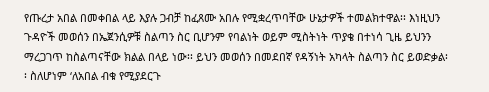የጡረታ አበል በመቀበል ላይ እያሉ ጋብቻ ከፈጸሙ አበሉ የሚቋረጥባቸው ሁኔታዎች ተመልክተዋል፡፡ እነዚህን ጉዳዮች መወሰን በኤጀንሲዎቹ ስልጣን ስር ቢሆንም የባልነት ወይም ሚስትነት ጥያቄ በተነሳ ጊዜ ይህንን ማረጋገጥ ከስልጣናቸው ክልል በላይ ነው፡፡ ይህን መወሰን በመደበኛ የዳኝነት አካላት ስልጣን ስር ይወድቃል፡፡ ስለሆነም ‘ለአበል ብቁ የሚያደርጉ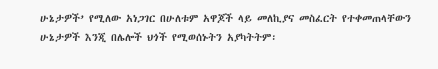ሁኔታዎች’ የሚለው አነጋገር በሁለቱም አዋጆች ላይ መለኪያና መስፈርት የተቀመጠላቸውን ሁኔታዎች እንጂ በሌሎች ህጎች የሚወሰኑትን አያካትትም፡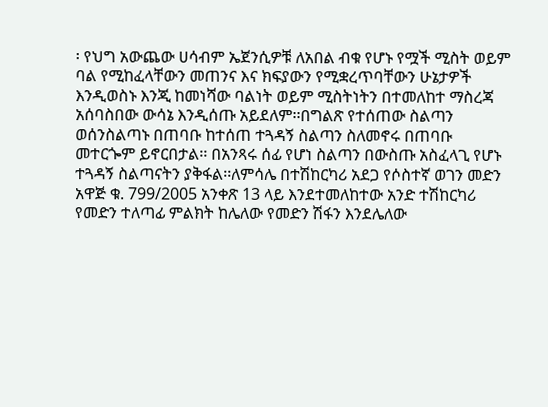፡ የህግ አውጨው ሀሳብም ኤጀንሲዎቹ ለአበል ብቁ የሆኑ የሟች ሚስት ወይም ባል የሚከፈላቸውን መጠንና እና ክፍያውን የሚቋረጥባቸውን ሁኔታዎች እንዲወስኑ እንጂ ከመነሻው ባልነት ወይም ሚስትነትን በተመለከተ ማስረጃ አሰባስበው ውሳኔ እንዲሰጡ አይደለም፡፡በግልጽ የተሰጠው ስልጣን ወሰንስልጣኑ በጠባቡ ከተሰጠ ተጓዳኝ ስልጣን ስለመኖሩ በጠባቡ መተርጐም ይኖርበታል፡፡ በአንጻሩ ሰፊ የሆነ ስልጣን በውስጡ አስፈላጊ የሆኑ ተጓዳኝ ስልጣናትን ያቅፋል፡፡ለምሳሌ በተሽከርካሪ አደጋ የሶስተኛ ወገን መድን አዋጅ ቁ. 799/2005 አንቀጽ 13 ላይ እንደተመለከተው አንድ ተሽከርካሪ የመድን ተለጣፊ ምልክት ከሌለው የመድን ሽፋን እንደሌለው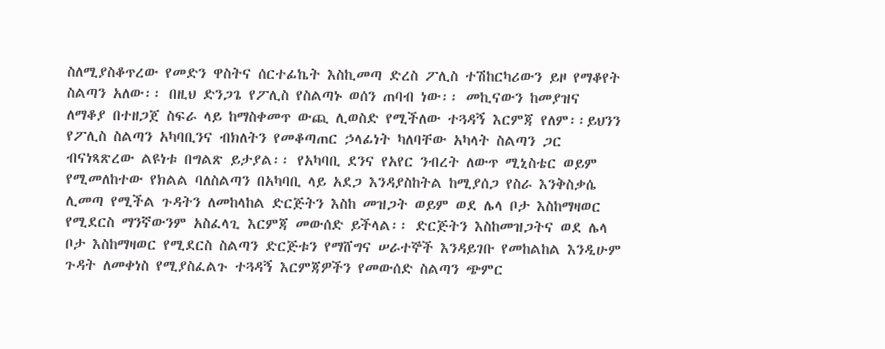ስለሚያስቆጥረው የመድን ዋስትና ሰርተፊኬት እስኪመጣ ድረስ ፖሊስ ተሽከርካሪውን ይዞ የማቆየት ስልጣን አለው፡፡ በዚህ ድንጋጌ የፖሊስ የስልጣኑ ወሰን ጠባብ ነው፡፡ መኪናውን ከመያዝና ለማቆያ በተዘጋጀ ስፍራ ላይ ከማስቀመጥ ውጪ ሊወስድ የሚችለው ተጓዳኝ እርምጃ የለም፡፡ይህንን የፖሊስ ስልጣን አካባቢንና ብክለትን የመቆጣጠር ኃላፊነት ካለባቸው አካላት ስልጣን ጋር ብናነጻጽረው ልዩነቱ በግልጽ ይታያል፡፡ የአካባቢ ደንና የአየር ንብረት ለውጥ ሚኒስቴር ወይም የሚመለከተው የክልል ባለስልጣን በአካባቢ ላይ አደጋ እንዳያስከትል ከሚያሰጋ የስራ እንቅስቃሴ ሊመጣ የሚችል ጉዳትን ለመከላከል ድርጅትን እስከ መዝጋት ወይም ወደ ሌላ ቦታ እስከማዛወር የሚደርስ ማንኛውንም አስፈላጊ እርምጃ መውሰድ ይችላል፡፡ ድርጅትን እስከመዝጋትና ወደ ሌላ ቦታ እስከማዛወር የሚደርስ ስልጣን ድርጅቱን የማሸግና ሠራተኞች እንዳይገቡ የመከልከል እንዲሁም ጉዳት ለመቀነስ የሚያስፈልጉ ተጓዳኝ እርምጃዎችን የመውሰድ ስልጣን ጭምር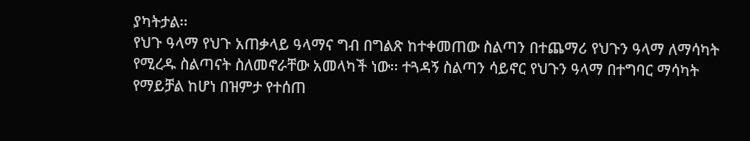ያካትታል፡፡
የህጉ ዓላማ የህጉ አጠቃላይ ዓላማና ግብ በግልጽ ከተቀመጠው ስልጣን በተጨማሪ የህጉን ዓላማ ለማሳካት የሚረዱ ስልጣናት ስለመኖራቸው አመላካች ነው፡፡ ተጓዳኝ ስልጣን ሳይኖር የህጉን ዓላማ በተግባር ማሳካት የማይቻል ከሆነ በዝምታ የተሰጠ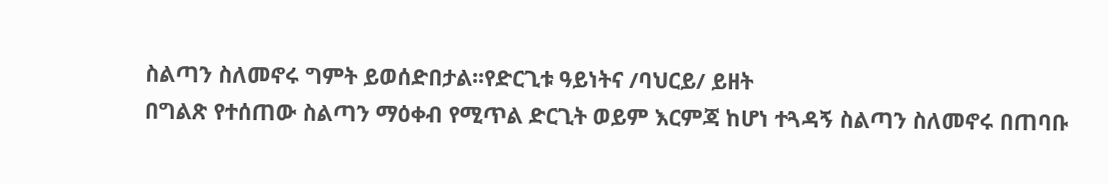ስልጣን ስለመኖሩ ግምት ይወሰድበታል፡፡የድርጊቱ ዓይነትና /ባህርይ/ ይዘት
በግልጽ የተሰጠው ስልጣን ማዕቀብ የሚጥል ድርጊት ወይም እርምጃ ከሆነ ተጓዳኝ ስልጣን ስለመኖሩ በጠባቡ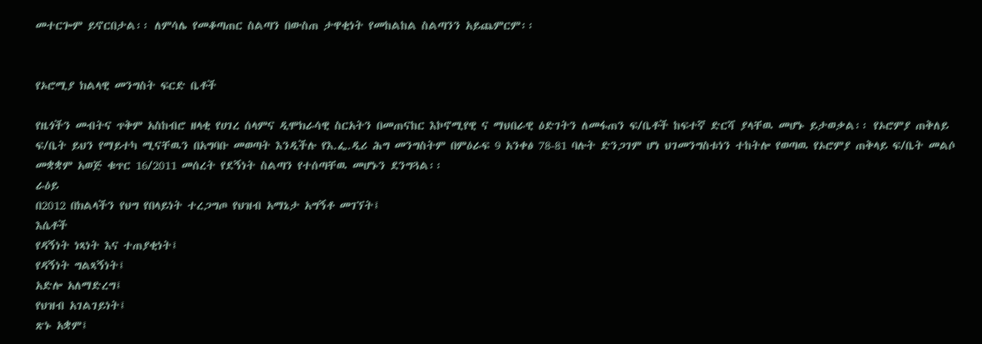መተርጐም ይኖርበታል፡፡ ለምሳሌ የመቆጣጠር ስልጣን በውስጠ ታዋቂነት የመከልከል ስልጣንን አይጨምርም፡፡


የኦሮሚያ ክልላዊ መንግስት ፍርድ ቤቶች

የዜጎችን መብትና ጥቅም አስከብሮ ዘላቂ የሀገረ ሰላምና ዲሞክራሳዊ ስርአትን በመጠናከር እኮኖሚየዊ ና ማህበራዊ ዕድገትን ለመፋጠን ፍ/ቤቶች ከፍተኛ ድርሻ ያላቸዉ መሆኑ ይታወቃል፡፡ የኦሮምያ ጠቅለይ ፍ/ቤት ይህን የማይተካ ሚናቸዉን በአግባቡ መወጣት እንዲችሉ የእ.ፌ.ዲሪ ሕግ መንግስትም በምዕራፍ 9 አንቀፅ 78-81 ባሉት ድንጋገም ሆነ ህገመንግስቱነን ተከትሎ የወጣዉ የኦሮምያ ጠቅላይ ፍ/ቤት መልሶ መቋቋም አወጅ ቁጥር 16/2011 መሰረት የደኝነት ስልጣን የተሰጣቸዉ መሆኑን ደንግጓል፡፡
ራዕይ
በ2012 በክልላችን የህግ የበላይነት ተረጋግጦ የህዝብ አማኔታ አግኝቶ መገኘት፤
እሴቶች
የዳኝነት ነጻነት እና ተጠያቂነት፤
የዳኝነት ግልጻኝነት፤
አድሎ አለማድረግ፤
የህዝብ አገልገይነት፤
ጽኑ አቋም፤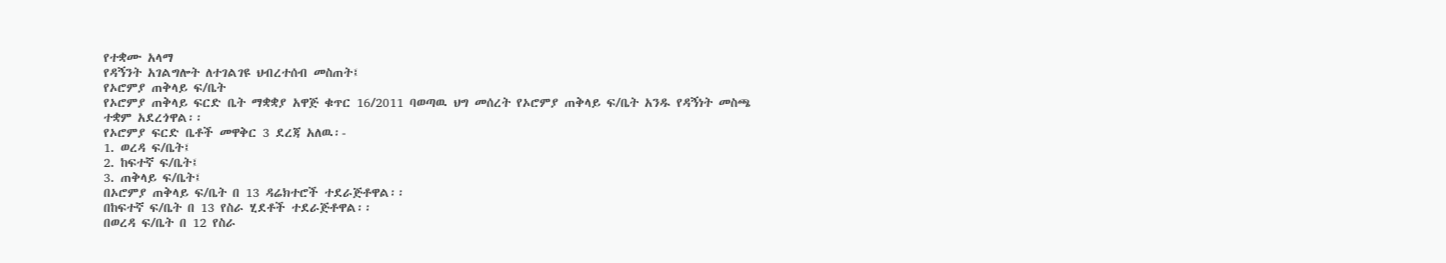የተቋሙ አላማ
የዳኝንት አገልግሎት ለተገልገዩ ህብረተሰብ መስጠት፤
የኦሮምያ ጠቅላይ ፍ/ቤት
የኦሮምያ ጠቅላይ ፍርድ ቤት ማቋቋያ አዋጅ ቁጥር 16/2011 ባወጣዉ ህግ መሰረት የኦሮምያ ጠቅላይ ፍ/ቤት አንዱ የዳኝነት መስጫ ተቋም አደረጎዋል፡፡
የኦሮምያ ፍርድ ቤቶች መዋቅር 3 ደረጃ አለዉ፡-
1. ወረዳ ፍ/ቤት፤
2. ከፍተኛ ፍ/ቤት፤
3. ጠቅላይ ፍ/ቤት፤
በኦሮምያ ጠቅላይ ፍ/ቤት በ 13 ዳሬክተሮች ተደራጅቶዋል፡፡
በከፍተኛ ፍ/ቤት በ 13 የስራ ሂደቶች ተደራጅቶዋል፡፡
በወረዳ ፍ/ቤት በ 12 የስራ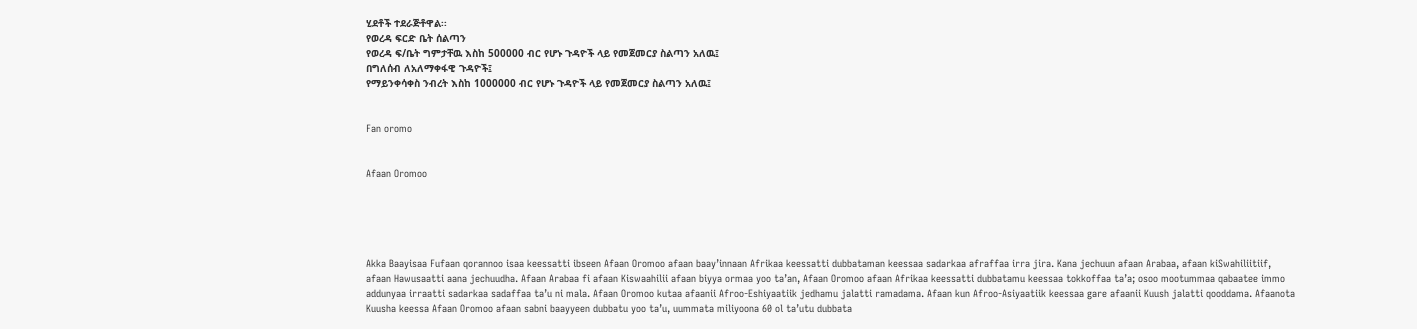ሂደቶች ተደራጅቶዋል፡፡
የወረዳ ፍርድ ቤት ሰልጣን
የወረዳ ፍ/ቤት ግምታቸዉ እስከ 500000 ብር የሆኑ ጉዳዮች ላይ የመጀመርያ ስልጣን አለዉ፤
በግለሰብ ለአለማቀፋዊ ጉዳዮች፤
የማይንቀሳቀስ ንብረት እስከ 1000000 ብር የሆኑ ጉዳዮች ላይ የመጀመርያ ስልጣን አለዉ፤


Fan oromo


Afaan Oromoo





Akka Baayisaa Fufaan qorannoo isaa keessatti ibseen Afaan Oromoo afaan baay’innaan Afrikaa keessatti dubbataman keessaa sadarkaa afraffaa irra jira. Kana jechuun afaan Arabaa, afaan kiSwahiliitiif, afaan Hawusaatti aana jechuudha. Afaan Arabaa fi afaan Kiswaahilii afaan biyya ormaa yoo ta’an, Afaan Oromoo afaan Afrikaa keessatti dubbatamu keessaa tokkoffaa ta’a; osoo mootummaa qabaatee immo addunyaa irraatti sadarkaa sadaffaa ta’u ni mala. Afaan Oromoo kutaa afaanii Afroo-Eshiyaatiik jedhamu jalatti ramadama. Afaan kun Afroo-Asiyaatiik keessaa gare afaanii Kuush jalatti qooddama. Afaanota Kuusha keessa Afaan Oromoo afaan sabni baayyeen dubbatu yoo ta’u, uummata miliyoona 60 ol ta’utu dubbata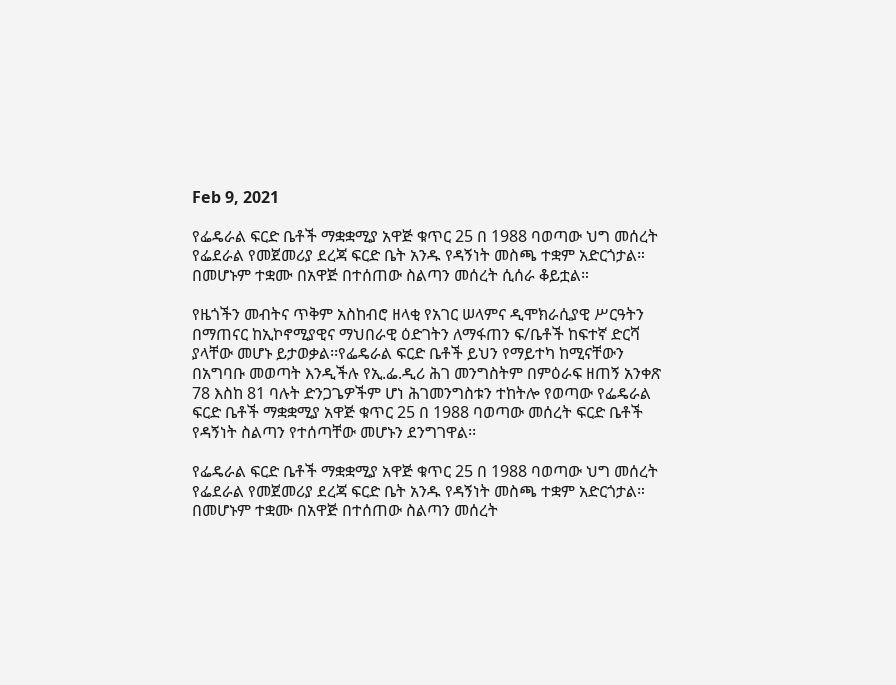Feb 9, 2021

የፌዴራል ፍርድ ቤቶች ማቋቋሚያ አዋጅ ቁጥር 25 በ 1988 ባወጣው ህግ መሰረት የፌደራል የመጀመሪያ ደረጃ ፍርድ ቤት አንዱ የዳኝነት መስጫ ተቋም አድርጎታል። በመሆኑም ተቋሙ በአዋጅ በተሰጠው ስልጣን መሰረት ሲሰራ ቆይቷል።

የዜጎችን መብትና ጥቅም አስከብሮ ዘላቂ የአገር ሠላምና ዲሞክራሲያዊ ሥርዓትን በማጠናር ከኢኮኖሚያዊና ማህበራዊ ዕድገትን ለማፋጠን ፍ/ቤቶች ከፍተኛ ድርሻ ያላቸው መሆኑ ይታወቃል፡፡የፌዴራል ፍርድ ቤቶች ይህን የማይተካ ከሚናቸውን በአግባቡ መወጣት እንዲችሉ የኢ.ፌ.ዲሪ ሕገ መንግስትም በምዕራፍ ዘጠኝ አንቀጽ 78 እስከ 81 ባሉት ድንጋጌዎችም ሆነ ሕገመንግስቱን ተከትሎ የወጣው የፌዴራል ፍርድ ቤቶች ማቋቋሚያ አዋጅ ቁጥር 25 በ 1988 ባወጣው መሰረት ፍርድ ቤቶች የዳኝነት ስልጣን የተሰጣቸው መሆኑን ደንግገዋል፡፡

የፌዴራል ፍርድ ቤቶች ማቋቋሚያ አዋጅ ቁጥር 25 በ 1988 ባወጣው ህግ መሰረት የፌደራል የመጀመሪያ ደረጃ ፍርድ ቤት አንዱ የዳኝነት መስጫ ተቋም አድርጎታል። በመሆኑም ተቋሙ በአዋጅ በተሰጠው ስልጣን መሰረት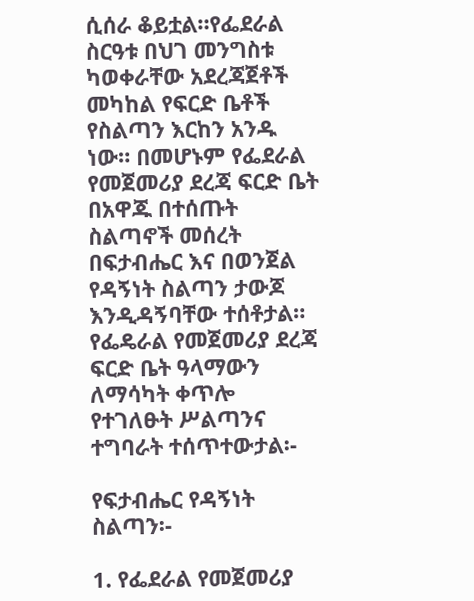ሲሰራ ቆይቷል።የፌደራል ስርዓቱ በህገ መንግስቱ ካወቀራቸው አደረጃጀቶች መካከል የፍርድ ቤቶች የስልጣን እርከን አንዱ ነው። በመሆኑም የፌደራል የመጀመሪያ ደረጃ ፍርድ ቤት በአዋጁ በተሰጡት ስልጣኖች መሰረት በፍታብሔር እና በወንጀል የዳኝነት ስልጣን ታውጆ እንዲዳኝባቸው ተሰቶታል። የፌዴራል የመጀመሪያ ደረጃ ፍርድ ቤት ዓላማውን ለማሳካት ቀጥሎ የተገለፁት ሥልጣንና ተግባራት ተሰጥተውታል፡-

የፍታብሔር የዳኝነት ስልጣን፡-

1. የፌደራል የመጀመሪያ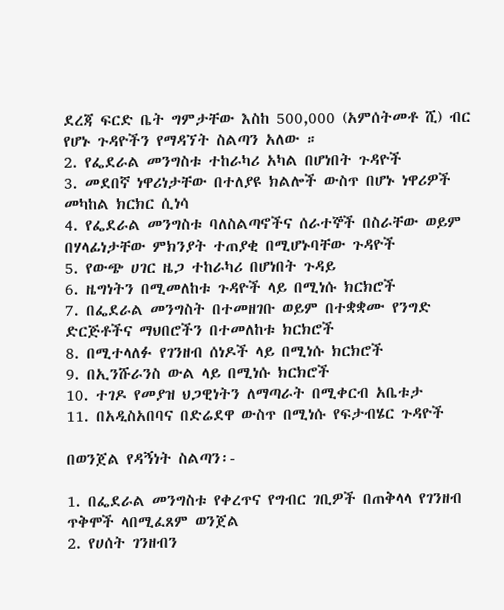ደረጃ ፍርድ ቤት ግምታቸው እስከ 500,000 (አምሰትመቶ ሺ) ብር የሆኑ ጉዳዮችን የማዳኘት ስልጣን አለው ።
2. የፌደራል መንግስቱ ተከራካሪ አካል በሆነበት ጉዳዮች
3. መደበኛ ነዋሪነታቸው በተለያዩ ክልሎች ውስጥ በሆኑ ነዋሪዎች መካከል ክርክር ሲነሳ
4. የፌደራል መንግስቱ ባለስልጣኖችና ሰራተኞች በስራቸው ወይም በሃላፊነታቸው ምክንያት ተጠያቂ በሚሆኑባቸው ጉዳዮች
5. የውጭ ሀገር ዜጋ ተከራካሪ በሆነበት ጉዳይ
6. ዜግነትን በሚመለከቱ ጉዳዮች ላይ በሚነሱ ክርክሮች
7. በፌደራል መንግስት በተመዘገቡ ወይም በተቋቋሙ የንግድ ድርጅቶችና ማህበሮችን በተመለከቱ ክርክሮች
8. በሚተላለፉ የገንዘብ ሰነዶች ላይ በሚነሱ ክርክሮች
9. በኢንሹራንስ ውል ላይ በሚነሱ ክርክሮች
10. ተገዶ የመያዝ ህጋዊነትን ለማጣራት በሚቀርብ አቤቱታ
11. በአዲስአበባና በድሬደዋ ውስጥ በሚነሱ የፍታብሄር ጉዳዮች

በወንጀል የዳኝነት ስልጣን፡-

1. በፌደራል መንግስቱ የቀረጥና የግብር ገቢዎች በጠቅላላ የገንዘብ ጥቅሞች ላበሚፈጸም ወንጀል
2. የሀሰት ገንዘብን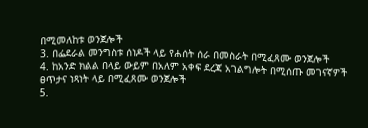በሚመለከቱ ወንጀሎች
3. በፌደራል መንግስቱ ሰነዶች ላይ የሐሰት ሰራ በመስራት በሚፈጸሙ ወንጀሎች
4. ከአንድ ክልል በላይ ውይም በአለም አቀፍ ደረጃ አገልግሎት በሚሰጡ መገናኛዎች ፀጥታና ነጻነት ላይ በሚፈጸሙ ወንጀሎች
5.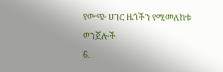የውጭ ሀገር ዜጎችን የሚመለከቱ ወንጀሎች
6.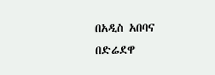በአዲስ አበባና በድሬደዋ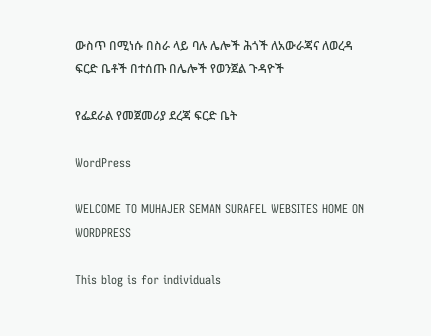ውስጥ በሚነሱ በስራ ላይ ባሉ ሌሎች ሕጎች ለአውራጃና ለወረዳ ፍርድ ቤቶች በተሰጡ በሌሎች የወንጀል ጉዳዮች

የፌደራል የመጀመሪያ ደረጃ ፍርድ ቤት

WordPress

WELCOME TO MUHAJER SEMAN SURAFEL WEBSITES HOME ON WORDPRESS

This blog is for individuals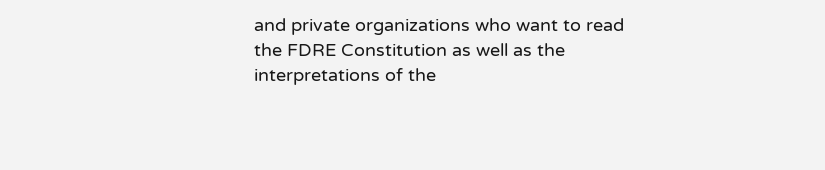and private organizations who want to read the FDRE Constitution as well as the interpretations of the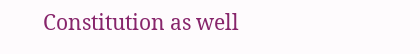Constitution as well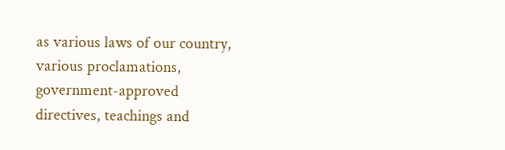as various laws of our country, various proclamations, government-approved directives, teachings and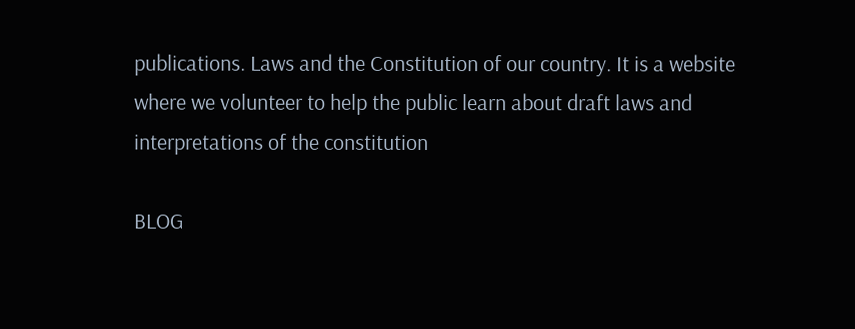publications. Laws and the Constitution of our country. It is a website where we volunteer to help the public learn about draft laws and interpretations of the constitution

BLOG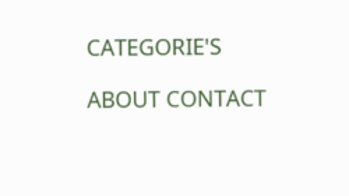CATEGORIE'S

ABOUT CONTACT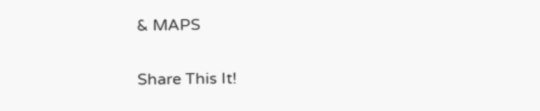& MAPS

Share This It!